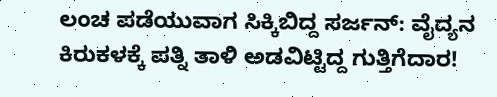ಲಂಚ ಪಡೆಯುವಾಗ ಸಿಕ್ಕಿಬಿದ್ದ ಸರ್ಜನ್: ವೈದ್ಯನ ಕಿರುಕಳಕ್ಕೆ ಪತ್ನಿ ತಾಳಿ ಅಡವಿಟ್ಟಿದ್ದ ಗುತ್ತಿಗೆದಾರ!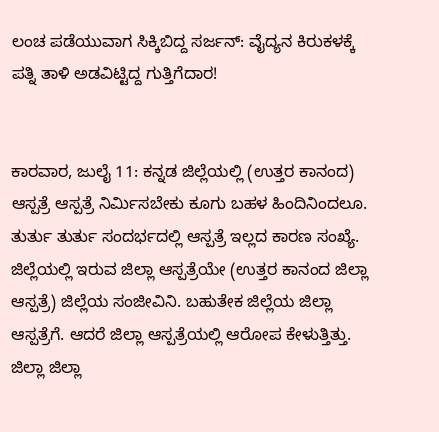ಲಂಚ ಪಡೆಯುವಾಗ ಸಿಕ್ಕಿಬಿದ್ದ ಸರ್ಜನ್: ವೈದ್ಯನ ಕಿರುಕಳಕ್ಕೆ ಪತ್ನಿ ತಾಳಿ ಅಡವಿಟ್ಟಿದ್ದ ಗುತ್ತಿಗೆದಾರ!


ಕಾರವಾರ, ಜುಲೈ 11: ಕನ್ನಡ ಜಿಲ್ಲೆಯಲ್ಲಿ (ಉತ್ತರ ಕಾನಂದ) ಆಸ್ಪತ್ರೆ ಆಸ್ಪತ್ರೆ ನಿರ್ಮಿಸಬೇಕು ಕೂಗು ಬಹಳ ಹಿಂದಿನಿಂದಲೂ. ತುರ್ತು ತುರ್ತು ಸಂದರ್ಭದಲ್ಲಿ ಆಸ್ಪತ್ರೆ ಇಲ್ಲದ ಕಾರಣ ಸಂಖ್ಯೆ. ಜಿಲ್ಲೆಯಲ್ಲಿ ಇರುವ ಜಿಲ್ಲಾ ಆಸ್ಪತ್ರೆಯೇ (ಉತ್ತರ ಕಾನಂದ ಜಿಲ್ಲಾ ಆಸ್ಪತ್ರೆ) ಜಿಲ್ಲೆಯ ಸಂಜೀವಿನಿ. ಬಹುತೇಕ ಜಿಲ್ಲೆಯ ಜಿಲ್ಲಾ ಆಸ್ಪತ್ರೆಗೆ. ಆದರೆ ಜಿಲ್ಲಾ ಆಸ್ಪತ್ರೆಯಲ್ಲಿ ಆರೋಪ ಕೇಳುತ್ತಿತ್ತು. ಜಿಲ್ಲಾ ಜಿಲ್ಲಾ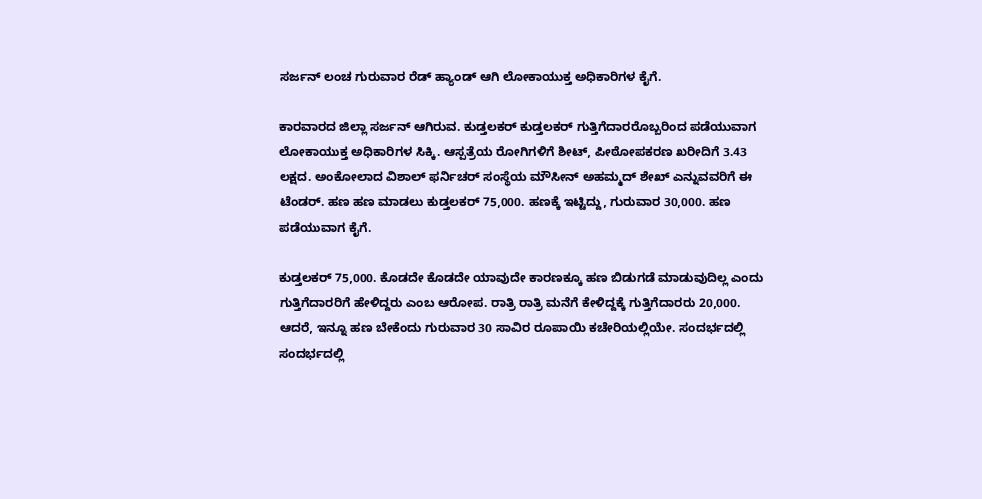ಸರ್ಜನ್ ಲಂಚ ಗುರುವಾರ ರೆಡ್ ಹ್ಯಾಂಡ್ ಆಗಿ ಲೋಕಾಯುಕ್ತ ಅಧಿಕಾರಿಗಳ ಕೈಗೆ.

ಕಾರವಾರದ ಜಿಲ್ಲಾ ಸರ್ಜನ್ ಆಗಿರುವ. ಕುಡ್ತಲಕರ್ ಕುಡ್ತಲಕರ್ ಗುತ್ತಿಗೆದಾರರೊಬ್ಬರಿಂದ ಪಡೆಯುವಾಗ ಲೋಕಾಯುಕ್ತ ಅಧಿಕಾರಿಗಳ ಸಿಕ್ಕಿ. ಆಸ್ಪತ್ರೆಯ ರೋಗಿಗಳಿಗೆ ಶೀಟ್, ಪೀಠೋಪಕರಣ ಖರೀದಿಗೆ 3.43 ಲಕ್ಷದ. ಅಂಕೋಲಾದ ವಿಶಾಲ್ ಫರ್ನಿಚರ್ ಸಂಸ್ಥೆಯ ಮೌಸೀನ್ ಅಹಮ್ಮದ್ ಶೇಖ್ ಎನ್ನುವವರಿಗೆ ಈ ಟೆಂಡರ್. ಹಣ ಹಣ ಮಾಡಲು ಕುಡ್ತಲಕರ್ 75,000. ಹಣಕ್ಕೆ ಇಟ್ಟಿದ್ದು, ಗುರುವಾರ 30,000. ಹಣ ಪಡೆಯುವಾಗ ಕೈಗೆ.

ಕುಡ್ತಲಕರ್ 75,000. ಕೊಡದೇ ಕೊಡದೇ ಯಾವುದೇ ಕಾರಣಕ್ಕೂ ಹಣ ಬಿಡುಗಡೆ ಮಾಡುವುದಿಲ್ಲ ಎಂದು ಗುತ್ತಿಗೆದಾರರಿಗೆ ಹೇಳಿದ್ದರು ಎಂಬ ಆರೋಪ. ರಾತ್ರಿ ರಾತ್ರಿ ಮನೆಗೆ ಕೇಳಿದ್ದಕ್ಕೆ ಗುತ್ತಿಗೆದಾರರು 20,000. ಆದರೆ, ಇನ್ನೂ ಹಣ ಬೇಕೆಂದು ಗುರುವಾರ 30 ಸಾವಿರ ರೂಪಾಯಿ ಕಚೇರಿಯಲ್ಲಿಯೇ. ಸಂದರ್ಭದಲ್ಲಿ ಸಂದರ್ಭದಲ್ಲಿ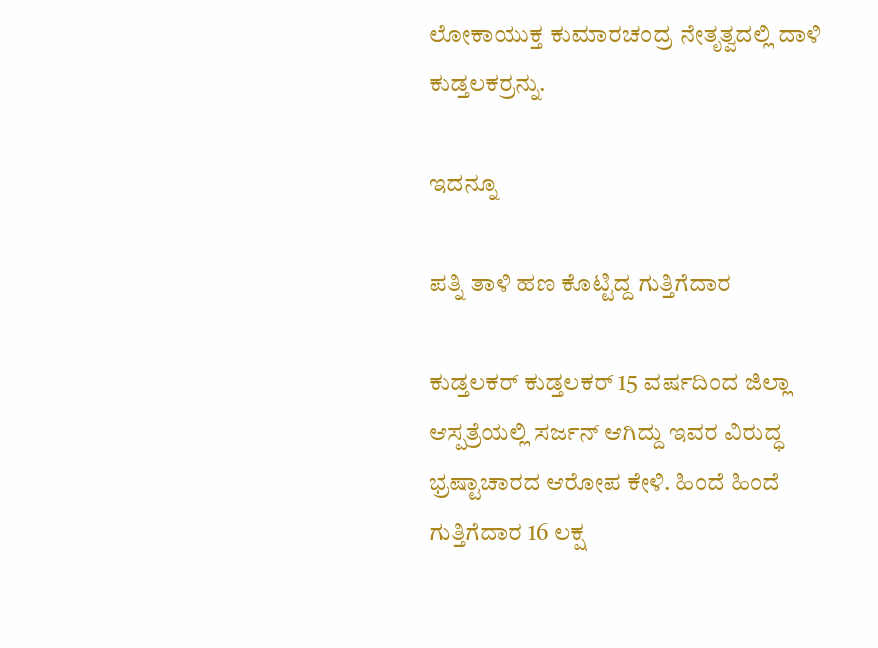ಲೋಕಾಯುಕ್ತ ಕುಮಾರಚಂದ್ರ ನೇತೃತ್ವದಲ್ಲಿ ದಾಳಿ ಕುಡ್ತಲಕರ್ರನ್ನು.

ಇದನ್ನೂ

ಪತ್ನಿ ತಾಳಿ ಹಣ ಕೊಟ್ಟಿದ್ದ ಗುತ್ತಿಗೆದಾರ

ಕುಡ್ತಲಕರ್ ಕುಡ್ತಲಕರ್ 15 ವರ್ಷದಿಂದ ಜಿಲ್ಲಾ ಆಸ್ಪತ್ರೆಯಲ್ಲಿ ಸರ್ಜನ್ ಆಗಿದ್ದು ಇವರ ವಿರುದ್ಧ ಭ್ರಷ್ಟಾಚಾರದ ಆರೋಪ ಕೇಳಿ. ಹಿಂದೆ ಹಿಂದೆ ಗುತ್ತಿಗೆದಾರ 16 ಲಕ್ಷ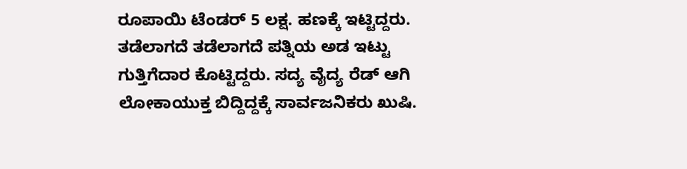ರೂಪಾಯಿ ಟೆಂಡರ್ 5 ಲಕ್ಷ. ಹಣಕ್ಕೆ ಇಟ್ಟಿದ್ದರು. ತಡೆಲಾಗದೆ ತಡೆಲಾಗದೆ ಪತ್ನಿಯ ಅಡ ಇಟ್ಟು ಗುತ್ತಿಗೆದಾರ ಕೊಟ್ಟಿದ್ದರು. ಸದ್ಯ ವೈದ್ಯ ರೆಡ್ ಆಗಿ ಲೋಕಾಯುಕ್ತ ಬಿದ್ದಿದ್ದಕ್ಕೆ ಸಾರ್ವಜನಿಕರು ಖುಷಿ.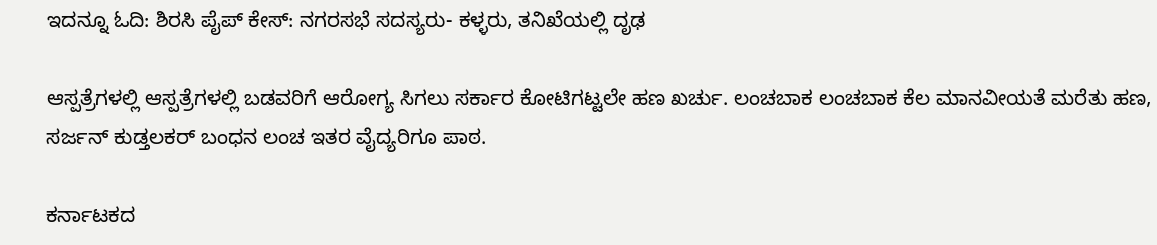ಇದನ್ನೂ ಓದಿ: ಶಿರಸಿ ಪೈಪ್ ಕೇಸ್: ನಗರಸಭೆ ಸದಸ್ಯರು- ಕಳ್ಳರು, ತನಿಖೆಯಲ್ಲಿ ದೃಢ

ಆಸ್ಪತ್ರೆಗಳಲ್ಲಿ ಆಸ್ಪತ್ರೆಗಳಲ್ಲಿ ಬಡವರಿಗೆ ಆರೋಗ್ಯ ಸಿಗಲು ಸರ್ಕಾರ ಕೋಟಿಗಟ್ಟಲೇ ಹಣ ಖರ್ಚು. ಲಂಚಬಾಕ ಲಂಚಬಾಕ ಕೆಲ ಮಾನವೀಯತೆ ಮರೆತು ಹಣ, ಸರ್ಜನ್ ಕುಡ್ತಲಕರ್ ಬಂಧನ ಲಂಚ ಇತರ ವೈದ್ಯರಿಗೂ ಪಾಠ.

ಕರ್ನಾಟಕದ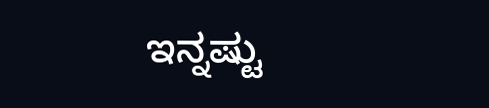ಇನ್ನಷ್ಟು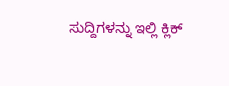ಸುದ್ದಿಗಳನ್ನು ಇಲ್ಲಿ ಕ್ಲಿಕ್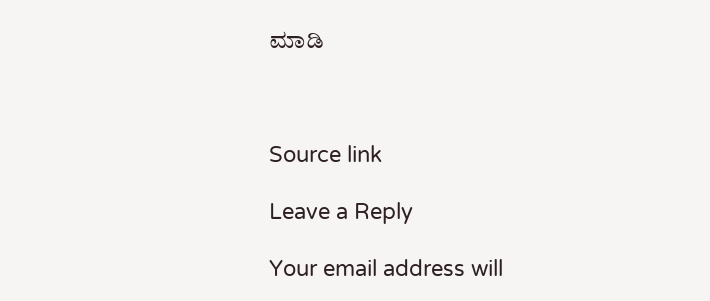ಮಾಡಿ



Source link

Leave a Reply

Your email address will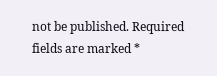not be published. Required fields are marked *